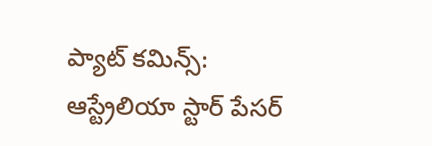ప్యాట్ కమిన్స్:
ఆస్ట్రేలియా స్టార్ పేసర్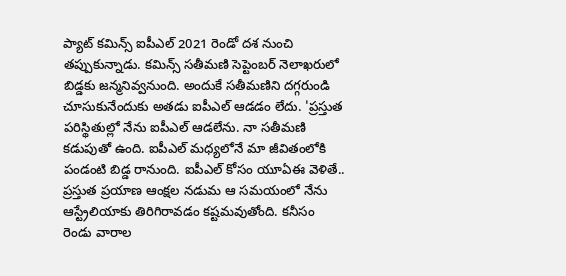ప్యాట్ కమిన్స్ ఐపీఎల్ 2021 రెండో దశ నుంచి తప్పుకున్నాడు. కమిన్స్ సతీమణి సెప్టెంబర్ నెలాఖరులో బిడ్డకు జన్మనివ్వనుంది. అందుకే సతీమణిని దగ్గరుండి చూసుకునేందుకు అతడు ఐపీఎల్ ఆడడం లేదు. 'ప్రస్తుత పరిస్థితుల్లో నేను ఐపీఎల్ ఆడలేను. నా సతీమణి కడుపుతో ఉంది. ఐపీఎల్ మధ్యలోనే మా జీవితంలోకి పండంటి బిడ్డ రానుంది. ఐపీఎల్ కోసం యూఏఈ వెళితే.. ప్రస్తుత ప్రయాణ ఆంక్షల నడుమ ఆ సమయంలో నేను ఆస్ట్రేలియాకు తిరిగిరావడం కష్టమవుతోంది. కనీసం రెండు వారాల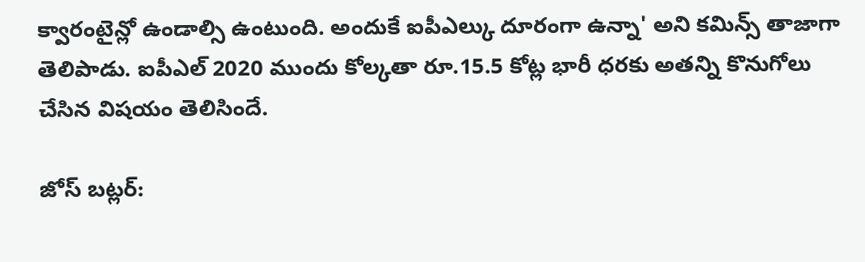క్వారంటైన్లో ఉండాల్సి ఉంటుంది. అందుకే ఐపీఎల్కు దూరంగా ఉన్నా' అని కమిన్స్ తాజాగా తెలిపాడు. ఐపీఎల్ 2020 ముందు కోల్కతా రూ.15.5 కోట్ల భారీ ధరకు అతన్ని కొనుగోలు చేసిన విషయం తెలిసిందే.

జోస్ బట్లర్: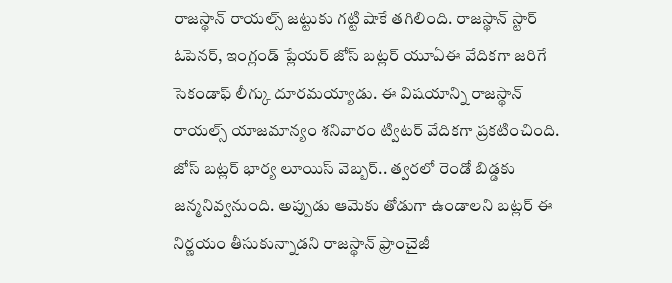రాజస్థాన్ రాయల్స్ జట్టుకు గట్టి షాకే తగిలింది. రాజస్థాన్ స్టార్ ఓపెనర్, ఇంగ్లండ్ ప్లేయర్ జోస్ బట్లర్ యూఏఈ వేదికగా జరిగే సెకండాఫ్ లీగ్కు దూరమయ్యాడు. ఈ విషయాన్ని రాజస్థాన్ రాయల్స్ యాజమాన్యం శనివారం ట్విటర్ వేదికగా ప్రకటించింది. జోస్ బట్లర్ భార్య లూయిస్ వెబ్బర్.. త్వరలో రెండో బిడ్డకు జన్మనివ్వనుంది. అప్పుడు ఆమెకు తోడుగా ఉండాలని బట్లర్ ఈ నిర్ణయం తీసుకున్నాడని రాజస్థాన్ ఫ్రాంచైజీ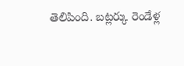తెలిపింది. బట్లర్కు రెండేళ్ల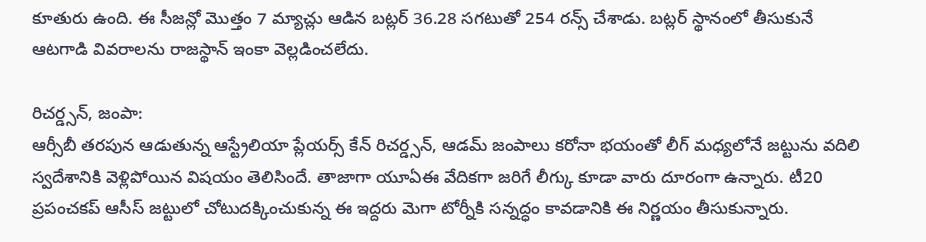కూతురు ఉంది. ఈ సీజన్లో మొత్తం 7 మ్యాచ్లు ఆడిన బట్లర్ 36.28 సగటుతో 254 రన్స్ చేశాడు. బట్లర్ స్థానంలో తీసుకునే ఆటగాడి వివరాలను రాజస్థాన్ ఇంకా వెల్లడించలేదు.

రిచర్డ్సన్, జంపా:
ఆర్సీబీ తరపున ఆడుతున్న ఆస్ట్రేలియా ప్లేయర్స్ కేన్ రిచర్డ్సన్, ఆడమ్ జంపాలు కరోనా భయంతో లీగ్ మధ్యలోనే జట్టును వదిలి స్వదేశానికి వెళ్లిపోయిన విషయం తెలిసిందే. తాజాగా యూఏఈ వేదికగా జరిగే లీగ్కు కూడా వారు దూరంగా ఉన్నారు. టీ20 ప్రపంచకప్ ఆసీస్ జట్టులో చోటుదక్కించుకున్న ఈ ఇద్దరు మెగా టోర్నీకి సన్నద్ధం కావడానికి ఈ నిర్ణయం తీసుకున్నారు.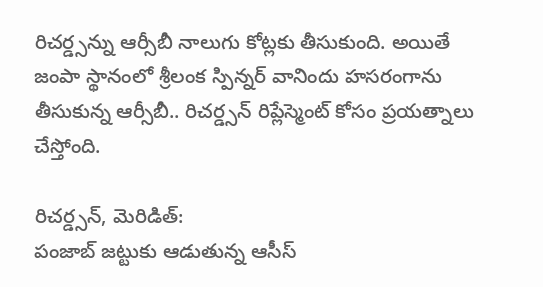రిచర్డ్సన్ను ఆర్సీబీ నాలుగు కోట్లకు తీసుకుంది. అయితే జంపా స్థానంలో శ్రీలంక స్పిన్నర్ వానిందు హసరంగాను తీసుకున్న ఆర్సీబీ.. రిచర్డ్సన్ రిప్లేస్మెంట్ కోసం ప్రయత్నాలు చేస్తోంది.

రిచర్డ్సన్, మెరిడిత్:
పంజాబ్ జట్టుకు ఆడుతున్న ఆసీస్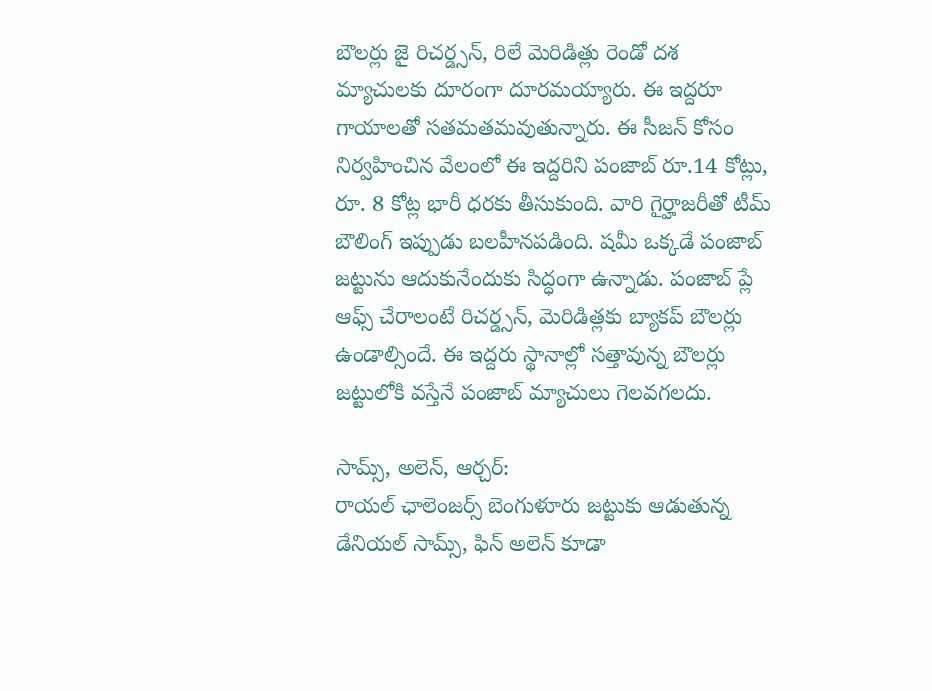బౌలర్లు జై రిచర్డ్సన్, రిలే మెరిడిత్లు రెండో దశ మ్యాచులకు దూరంగా దూరమయ్యారు. ఈ ఇద్దరూ గాయాలతో సతమతమవుతున్నారు. ఈ సీజన్ కోసం నిర్వహించిన వేలంలో ఈ ఇద్దరిని పంజాబ్ రూ.14 కోట్లు, రూ. 8 కోట్ల భారీ ధరకు తీసుకుంది. వారి గైర్హాజరీతో టీమ్ బౌలింగ్ ఇప్పుడు బలహీనపడింది. షమీ ఒక్కడే పంజాబ్ జట్టును ఆదుకునేందుకు సిద్ధంగా ఉన్నాడు. పంజాబ్ ప్లే ఆఫ్స్ చేరాలంటే రిచర్డ్సన్, మెరిడిత్లకు బ్యాకప్ బౌలర్లు ఉండాల్సిందే. ఈ ఇద్దరు స్థానాల్లో సత్తావున్న బౌలర్లు జట్టులోకి వస్తేనే పంజాబ్ మ్యాచులు గెలవగలదు.

సామ్స్, అలెన్, ఆర్చర్:
రాయల్ ఛాలెంజర్స్ బెంగుళూరు జట్టుకు ఆడుతున్న డేనియల్ సామ్స్, ఫిన్ అలెన్ కూడా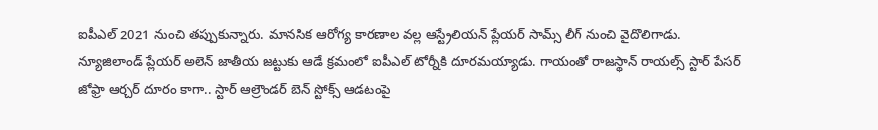ఐపీఎల్ 2021 నుంచి తప్పుకున్నారు. మానసిక ఆరోగ్య కారణాల వల్ల ఆస్ట్రేలియన్ ప్లేయర్ సామ్స్ లీగ్ నుంచి వైదొలిగాడు. న్యూజిలాండ్ ప్లేయర్ అలెన్ జాతీయ జట్టుకు ఆడే క్రమంలో ఐపీఎల్ టోర్నీకి దూరమయ్యాడు. గాయంతో రాజస్థాన్ రాయల్స్ స్టార్ పేసర్ జోఫ్రా ఆర్చర్ దూరం కాగా.. స్టార్ ఆల్రౌండర్ బెన్ స్టోక్స్ ఆడటంపై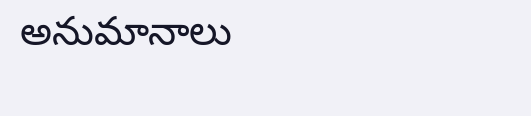అనుమానాలు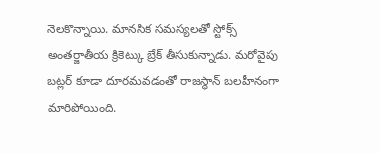నెలకొన్నాయి. మానసిక సమస్యలతో స్టోక్స్ అంతర్జాతీయ క్రికెట్కు బ్రేక్ తీసుకున్నాడు. మరోవైపు బట్లర్ కూడా దూరమవడంతో రాజస్థాన్ బలహీనంగా మారిపోయింది.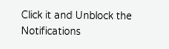Click it and Unblock the Notifications